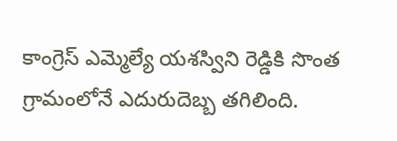కాంగ్రెస్ ఎమ్మెల్యే యశస్విని రెడ్డికి సొంత గ్రామంలోనే ఎదురుదెబ్బ తగిలింది.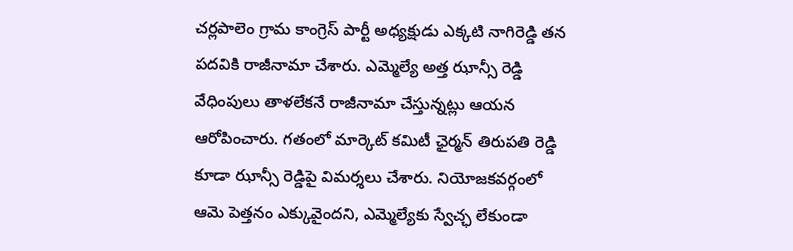చర్లపాలెం గ్రామ కాంగ్రెస్ పార్టీ అధ్యక్షుడు ఎక్కటి నాగిరెడ్డి తన పదవికి రాజీనామా చేశారు. ఎమ్మెల్యే అత్త ఝాన్సీ రెడ్డి వేధింపులు తాళలేకనే రాజీనామా చేస్తున్నట్లు ఆయన ఆరోపించారు. గతంలో మార్కెట్ కమిటీ ఛైర్మన్ తిరుపతి రెడ్డి కూడా ఝాన్సీ రెడ్డిపై విమర్శలు చేశారు. నియోజకవర్గంలో ఆమె పెత్తనం ఎక్కువైందని, ఎమ్మెల్యేకు స్వేచ్ఛ లేకుండా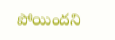పోయిందని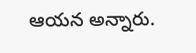ఆయన అన్నారు.